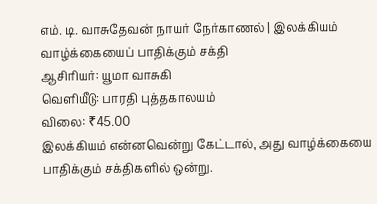எம். டி. வாசுதேவன் நாயர் நேர்காணல் | இலக்கியம் வாழ்க்கையைப் பாதிக்கும் சக்தி
ஆசிரியர்: யூமா வாசுகி
வெளியீடு: பாரதி புத்தகாலயம்
விலை: ₹45.00
இலக்கியம் என்னவென்று கேட்டால், அது வாழ்க்கையை பாதிக்கும் சக்திகளில் ஒன்று.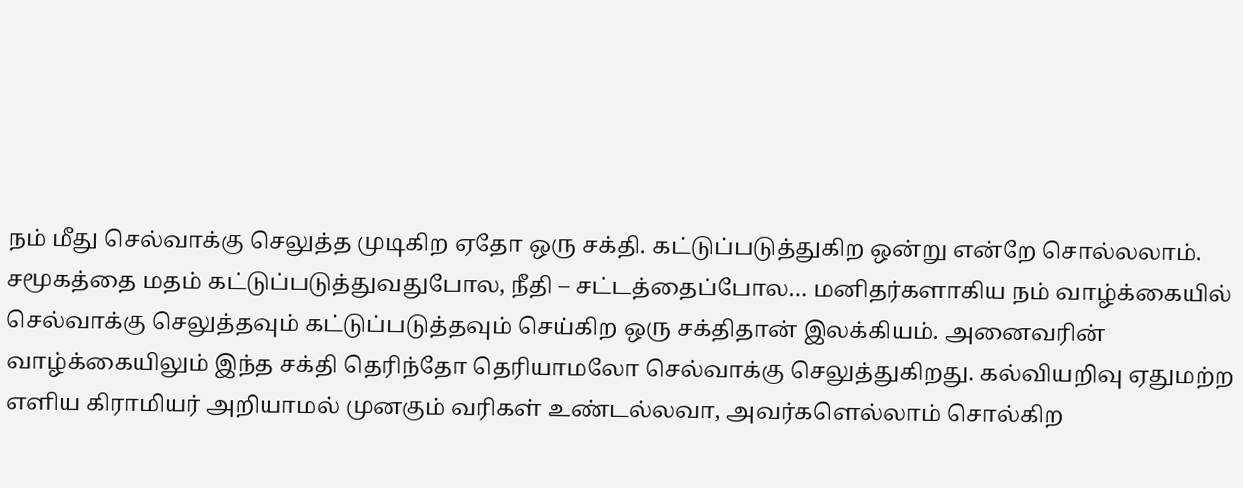நம் மீது செல்வாக்கு செலுத்த முடிகிற ஏதோ ஒரு சக்தி. கட்டுப்படுத்துகிற ஒன்று என்றே சொல்லலாம். சமூகத்தை மதம் கட்டுப்படுத்துவதுபோல, நீதி – சட்டத்தைப்போல… மனிதர்களாகிய நம் வாழ்க்கையில் செல்வாக்கு செலுத்தவும் கட்டுப்படுத்தவும் செய்கிற ஒரு சக்திதான் இலக்கியம். அனைவரின் வாழ்க்கையிலும் இந்த சக்தி தெரிந்தோ தெரியாமலோ செல்வாக்கு செலுத்துகிறது. கல்வியறிவு ஏதுமற்ற எளிய கிராமியர் அறியாமல் முனகும் வரிகள் உண்டல்லவா, அவர்களெல்லாம் சொல்கிற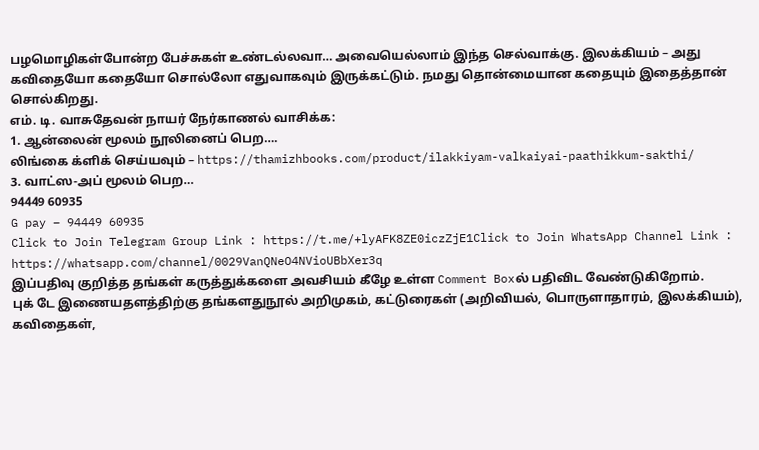பழமொழிகள்போன்ற பேச்சுகள் உண்டல்லவா… அவையெல்லாம் இந்த செல்வாக்கு. இலக்கியம் – அது கவிதையோ கதையோ சொல்லோ எதுவாகவும் இருக்கட்டும். நமது தொன்மையான கதையும் இதைத்தான் சொல்கிறது.
எம். டி. வாசுதேவன் நாயர் நேர்காணல் வாசிக்க:
1. ஆன்லைன் மூலம் நூலினைப் பெற….
லிங்கை க்ளிக் செய்யவும் – https://thamizhbooks.com/product/ilakkiyam-valkaiyai-paathikkum-sakthi/
3. வாட்ஸ-அப் மூலம் பெற…
94449 60935
G pay – 94449 60935
Click to Join Telegram Group Link : https://t.me/+lyAFK8ZE0iczZjE1Click to Join WhatsApp Channel Link : https://whatsapp.com/channel/0029VanQNeO4NVioUBbXer3q
இப்பதிவு குறித்த தங்கள் கருத்துக்களை அவசியம் கீழே உள்ள Comment Boxல் பதிவிட வேண்டுகிறோம்.
புக் டே இணையதளத்திற்கு தங்களதுநூல் அறிமுகம், கட்டுரைகள் (அறிவியல், பொருளாதாரம், இலக்கியம்), கவிதைகள்,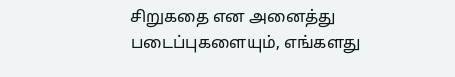சிறுகதை என அனைத்து படைப்புகளையும், எங்களது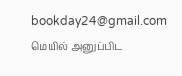bookday24@gmail.com மெயில் அனுப்பிட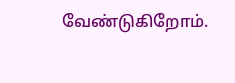வேண்டுகிறோம்.